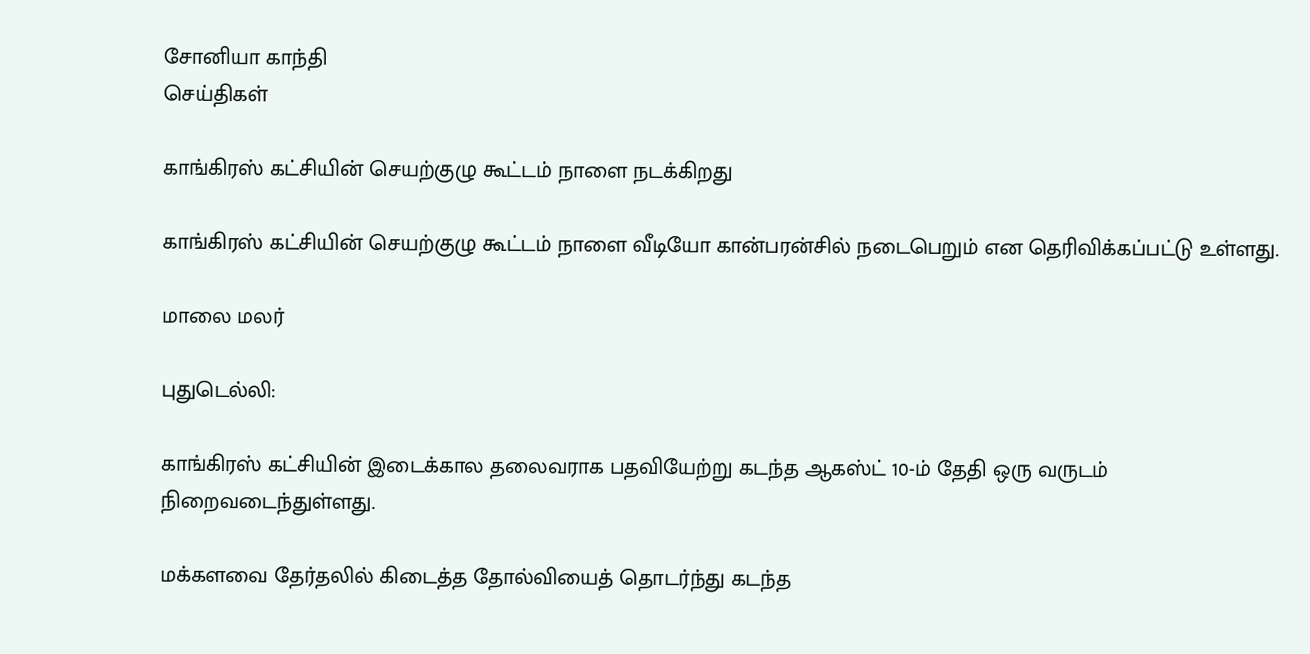சோனியா காந்தி
செய்திகள்

காங்கிரஸ் கட்சியின் செயற்குழு கூட்டம் நாளை நடக்கிறது

காங்கிரஸ் கட்சியின் செயற்குழு கூட்டம் நாளை வீடியோ கான்பரன்சில் நடைபெறும் என தெரிவிக்கப்பட்டு உள்ளது.

மாலை மலர்

புதுடெல்லி:

காங்கிரஸ் கட்சியின் இடைக்கால தலைவராக பதவியேற்று கடந்த ஆகஸ்ட் 10-ம் தேதி ஒரு வருடம் நிறைவடைந்துள்ளது.

மக்களவை தேர்தலில் கிடைத்த தோல்வியைத் தொடர்ந்து கடந்த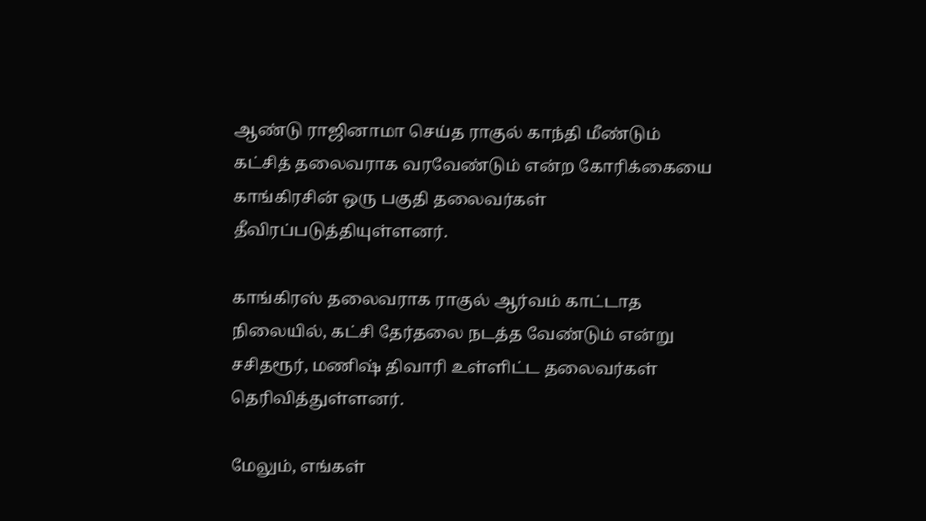ஆண்டு ராஜினாமா செய்த ராகுல் காந்தி மீண்டும் கட்சித் தலைவராக வரவேண்டும் என்ற கோரிக்கையை காங்கிரசின் ஒரு பகுதி தலைவர்கள்  தீவிரப்படுத்தியுள்ளனர்.

காங்கிரஸ் தலைவராக ராகுல் ஆர்வம் காட்டாத நிலையில், கட்சி தேர்தலை நடத்த வேண்டும் என்று சசிதரூர், மணிஷ் திவாரி உள்ளிட்ட தலைவர்கள் தெரிவித்துள்ளனர்.

மேலும், எங்கள்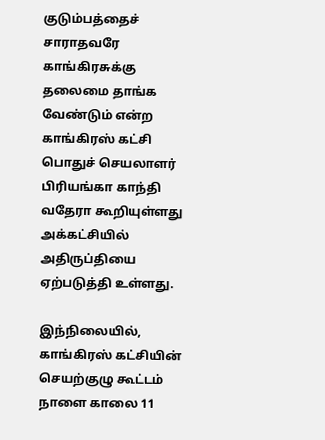குடும்பத்தைச் சாராதவரே காங்கிரசுக்கு தலைமை தாங்க வேண்டும் என்ற காங்கிரஸ் கட்சி பொதுச் செயலாளர் பிரியங்கா காந்தி வதேரா கூறியுள்ளது அக்கட்சியில் அதிருப்தியை ஏற்படுத்தி உள்ளது.

இந்நிலையில், காங்கிரஸ் கட்சியின் செயற்குழு கூட்டம் நாளை காலை 11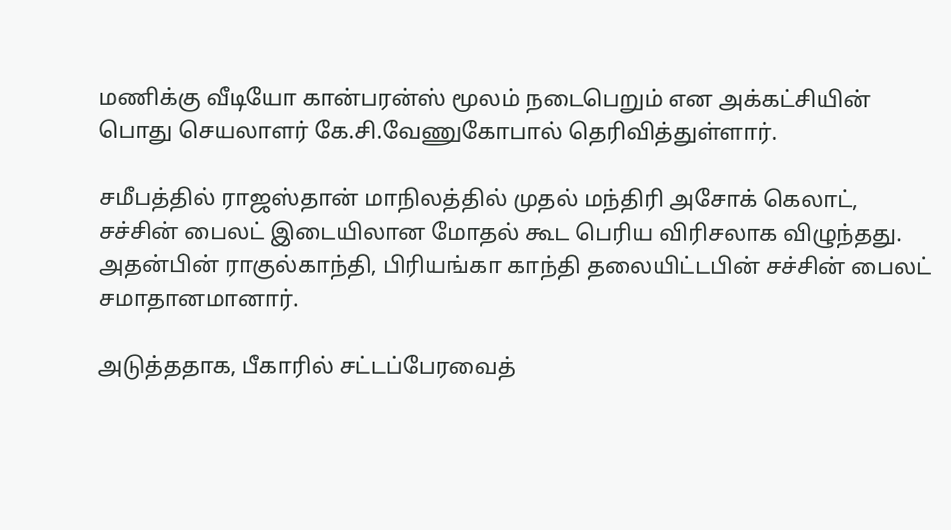மணிக்கு வீடியோ கான்பரன்ஸ் மூலம் நடைபெறும் என அக்கட்சியின் பொது செயலாளர் கே.சி.வேணுகோபால் தெரிவித்துள்ளார்.

சமீபத்தில் ராஜஸ்தான் மாநிலத்தில் முதல் மந்திரி அசோக் கெலாட், சச்சின் பைலட் இடையிலான மோதல் கூட பெரிய விரிசலாக விழுந்தது. அதன்பின் ராகுல்காந்தி, பிரியங்கா காந்தி தலையிட்டபின் சச்சின் பைலட் சமாதானமானார்.

அடுத்ததாக, பீகாரில் சட்டப்பேரவைத்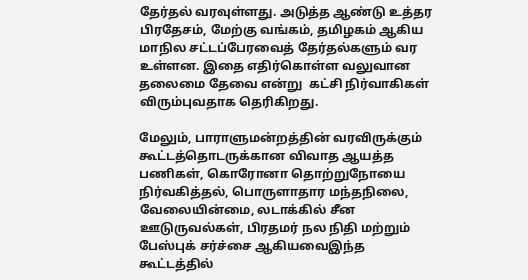தேர்தல் வரவுள்ளது. அடுத்த ஆண்டு உத்தர பிரதேசம், மேற்கு வங்கம், தமிழகம் ஆகிய மாநில சட்டப்பேரவைத் தேர்தல்களும் வர உள்ளன. இதை எதிர்கொள்ள வலுவான தலைமை தேவை என்று  கட்சி நிர்வாகிகள் விரும்புவதாக தெரிகிறது.

மேலும், பாராளுமன்றத்தின் வரவிருக்கும் கூட்டத்தொடருக்கான விவாத ஆயத்த பணிகள், கொரோனா தொற்றுநோயை நிர்வகித்தல், பொருளாதார மந்தநிலை, வேலையின்மை, லடாக்கில் சீன ஊடுருவல்கள், பிரதமர் நல நிதி மற்றும் பேஸ்புக் சர்ச்சை ஆகியவைஇந்த கூட்டத்தில்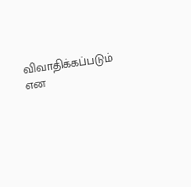விவாதிக்கப்படும் என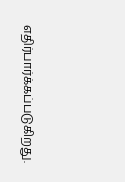எதிர்பார்க்கப்படுகிறது.